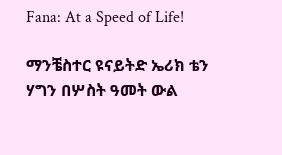Fana: At a Speed of Life!

ማንቼስተር ዩናይትድ ኤሪክ ቴን ሃግን በሦስት ዓመት ውል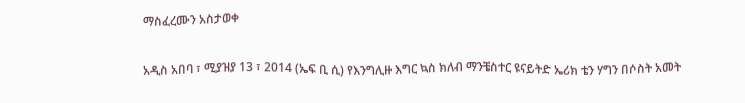ማስፈረሙን አስታወቀ

አዲስ አበባ ፣ ሚያዝያ 13 ፣ 2014 (ኤፍ ቢ ሲ) የእንግሊዙ እግር ኳስ ክለብ ማንቼስተር ዩናይትድ ኤሪክ ቴን ሃግን በሶስት አመት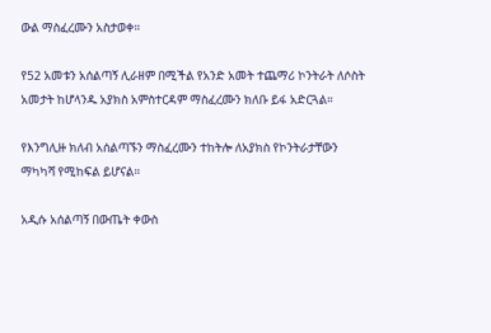ውል ማስፈረሙን አስታወቀ።

የ52 አመቱን አሰልጣኝ ሊራዘም በሚችል የአንድ አመት ተጨማሪ ኮንትራት ለሶስት አመታት ከሆላንዱ አያክስ አምስተርዳም ማስፈረሙን ክለቡ ይፋ አድርጓል።

የእንግሊዙ ክለብ አሰልጣኙን ማስፈረሙን ተከትሎ ለአያክስ የኮንትራታቸውን ማካካሻ የሚከፍል ይሆናል።

አዲሱ አሰልጣኝ በውጤት ቀውስ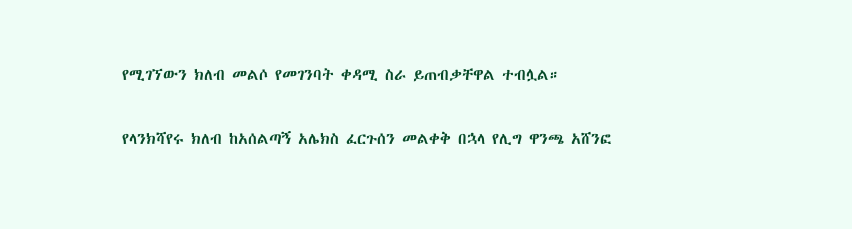የሚገኘውን ክለብ መልሶ የመገንባት ቀዳሚ ስራ ይጠብቃቸዋል ተብሏል።

የላንክሻየሩ ክለብ ከአሰልጣኝ አሌክስ ፈርጉሰን መልቀቅ በኋላ የሊግ ዋንጫ አሸንፎ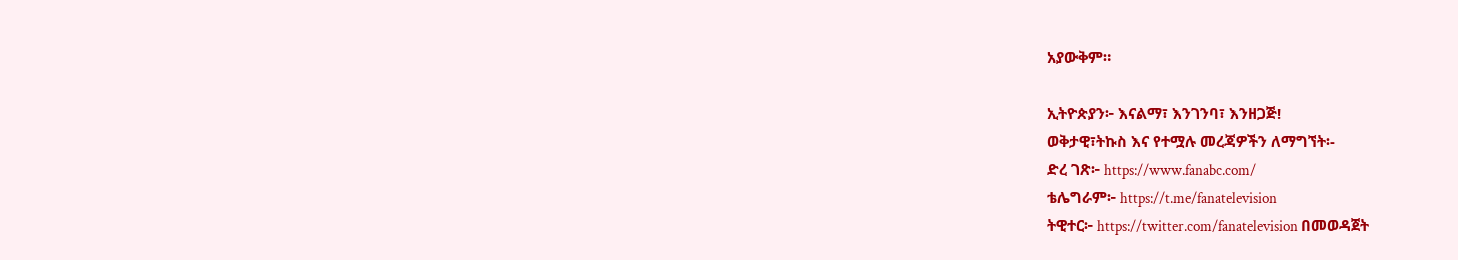አያውቅም።

ኢትዮጵያን፦ እናልማ፣ እንገንባ፣ እንዘጋጅ!
ወቅታዊ፣ትኩስ እና የተሟሉ መረጃዎችን ለማግኘት፡-
ድረ ገጽ፦ https://www.fanabc.com/
ቴሌግራም፦ https://t.me/fanatelevision
ትዊተር፦ https://twitter.com/fanatelevision በመወዳጀት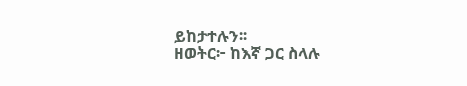ይከታተሉን፡፡
ዘወትር፦ ከእኛ ጋር ስላሉ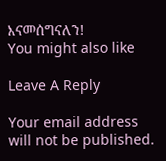እናመሰግናለን!
You might also like

Leave A Reply

Your email address will not be published.